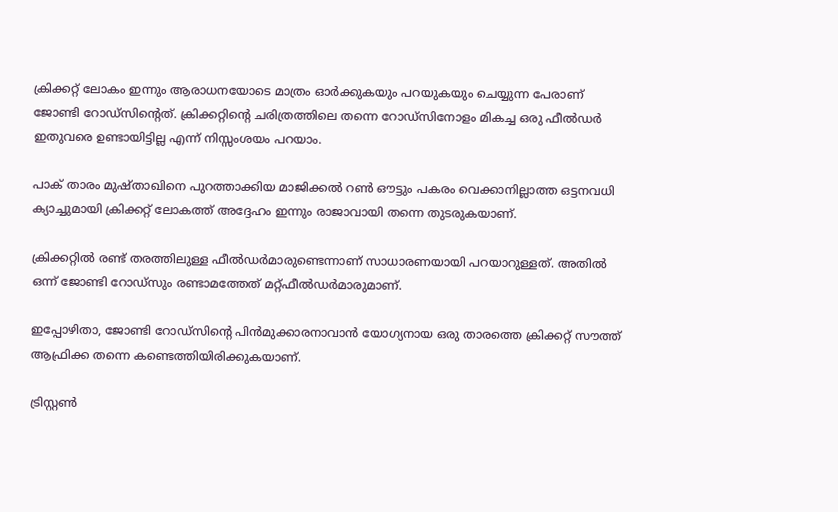ക്രിക്കറ്റ് ലോകം ഇന്നും ആരാധനയോടെ മാത്രം ഓര്‍ക്കുകയും പറയുകയും ചെയ്യുന്ന പേരാണ് ജോണ്ടി റോഡ്‌സിന്റെത്. ക്രിക്കറ്റിന്റെ ചരിത്രത്തിലെ തന്നെ റോഡ്‌സിനോളം മികച്ച ഒരു ഫീല്‍ഡര്‍ ഇതുവരെ ഉണ്ടായിട്ടില്ല എന്ന് നിസ്സംശയം പറയാം.

പാക് താരം മുഷ്താഖിനെ പുറത്താക്കിയ മാജിക്കല്‍ റണ്‍ ഔട്ടും പകരം വെക്കാനില്ലാത്ത ഒട്ടനവധി ക്യാച്ചുമായി ക്രിക്കറ്റ് ലോകത്ത് അദ്ദേഹം ഇന്നും രാജാവായി തന്നെ തുടരുകയാണ്.

ക്രിക്കറ്റില്‍ രണ്ട് തരത്തിലുള്ള ഫീല്‍ഡര്‍മാരുണ്ടെന്നാണ് സാധാരണയായി പറയാറുള്ളത്. അതില്‍ ഒന്ന് ജോണ്ടി റോഡ്‌സും രണ്ടാമത്തേത് മറ്റ്ഫീല്‍ഡര്‍മാരുമാണ്.

ഇപ്പോഴിതാ, ജോണ്ടി റോഡ്‌സിന്റെ പിന്‍മുക്കാരനാവാന്‍ യോഗ്യനായ ഒരു താരത്തെ ക്രിക്കറ്റ് സൗത്ത് ആഫ്രിക്ക തന്നെ കണ്ടെത്തിയിരിക്കുകയാണ്.

ട്രിസ്റ്റണ്‍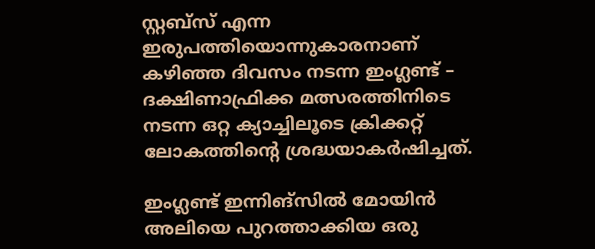സ്റ്റബ്‌സ് എന്ന ഇരുപത്തിയൊന്നുകാരനാണ് കഴിഞ്ഞ ദിവസം നടന്ന ഇംഗ്ലണ്ട് – ദക്ഷിണാഫ്രിക്ക മത്സരത്തിനിടെ നടന്ന ഒറ്റ ക്യാച്ചിലൂടെ ക്രിക്കറ്റ് ലോകത്തിന്റെ ശ്രദ്ധയാകര്‍ഷിച്ചത്.

ഇംഗ്ലണ്ട് ഇന്നിങ്‌സില്‍ മോയിന്‍ അലിയെ പുറത്താക്കിയ ഒരു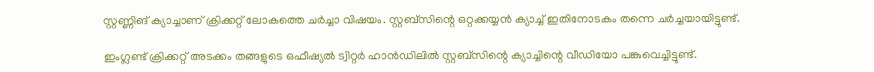സ്റ്റണ്ണിങ് ക്യാച്ചാണ് ക്രിക്കറ്റ് ലോകത്തെ ചര്‍ച്ചാ വിഷയം. സ്റ്റബ്‌സിന്റെ ഒറ്റക്കയ്യന്‍ ക്യാച്ച് ഇതിനോടകം തന്നെ ചര്‍ച്ചയായിട്ടുണ്ട്.

ഇംഗ്ലണ്ട് ക്രിക്കറ്റ് അടക്കം തങ്ങളുടെ ഒഫീഷ്യല്‍ ട്വിറ്റര്‍ ഹാന്‍ഡിലില്‍ സ്റ്റബ്‌സിന്റെ ക്യാച്ചിന്റെ വീഡിയോ പങ്കുവെച്ചിട്ടുണ്ട്.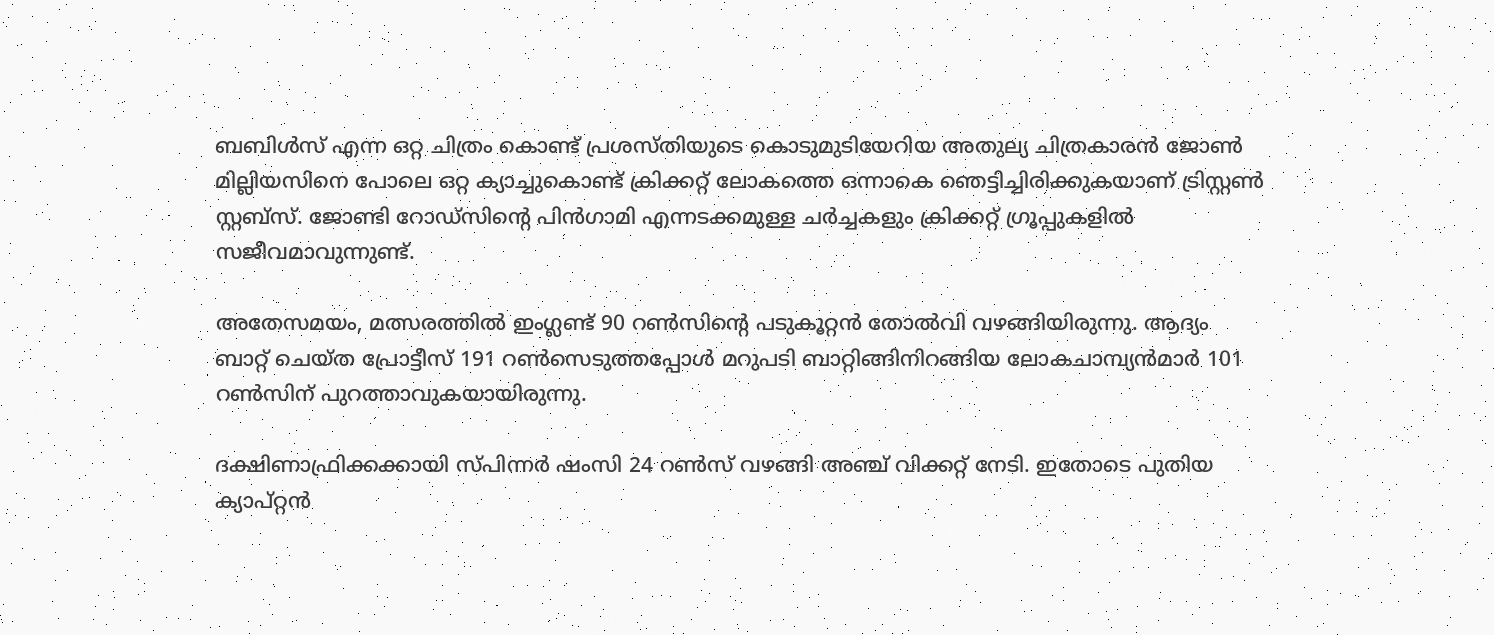ബബിള്‍സ് എന്ന ഒറ്റ ചിത്രം കൊണ്ട് പ്രശസ്തിയുടെ കൊടുമുടിയേറിയ അതുല്യ ചിത്രകാരന്‍ ജോണ്‍ മില്ലിയസിനെ പോലെ ഒറ്റ ക്യാച്ചുകൊണ്ട് ക്രിക്കറ്റ് ലോകത്തെ ഒന്നാകെ ഞെട്ടിച്ചിരിക്കുകയാണ് ട്രിസ്റ്റണ്‍ സ്റ്റബ്‌സ്. ജോണ്ടി റോഡ്‌സിന്റെ പിന്‍ഗാമി എന്നടക്കമുള്ള ചര്‍ച്ചകളും ക്രിക്കറ്റ് ഗ്രൂപ്പുകളില്‍ സജീവമാവുന്നുണ്ട്.

അതേസമയം, മത്സരത്തില്‍ ഇംഗ്ലണ്ട് 90 റണ്‍സിന്റെ പടുകൂറ്റന്‍ തോല്‍വി വഴങ്ങിയിരുന്നു. ആദ്യം ബാറ്റ് ചെയ്ത പ്രോട്ടീസ് 191 റണ്‍സെടുത്തപ്പോള്‍ മറുപടി ബാറ്റിങ്ങിനിറങ്ങിയ ലോകചാമ്പ്യന്‍മാര്‍ 101 റണ്‍സിന് പുറത്താവുകയായിരുന്നു.

ദക്ഷിണാഫ്രിക്കക്കായി സ്പിന്നര്‍ ഷംസി 24 റണ്‍സ് വഴങ്ങി അഞ്ച് വിക്കറ്റ് നേടി. ഇതോടെ പുതിയ ക്യാപ്റ്റന്‍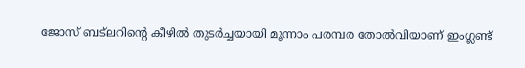ജോസ് ബട്‌ലറിന്റെ കീഴില്‍ തുടര്‍ച്ചയായി മൂന്നാം പരമ്പര തോല്‍വിയാണ് ഇംഗ്ലണ്ട്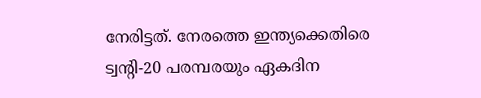നേരിട്ടത്. നേരത്തെ ഇന്ത്യക്കെതിരെ ട്വന്റി-20 പരമ്പരയും ഏകദിന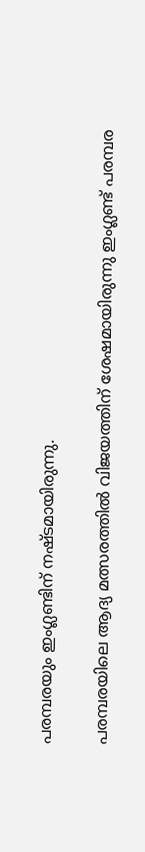പരമ്പരയും ഇംഗ്ലണ്ടിന് നഷ്ടമായിരുന്നു.

പരമ്പരയിലെ ആദ്യ മത്സരത്തില്‍ വിജയത്തിന് ശേഷമായിരുന്നു ഇംഗ്ലണ്ട് പരമ്പര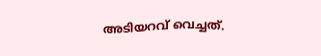അടിയറവ് വെച്ചത്.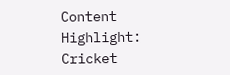Content Highlight:  Cricket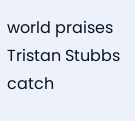world praises Tristan Stubbs catch